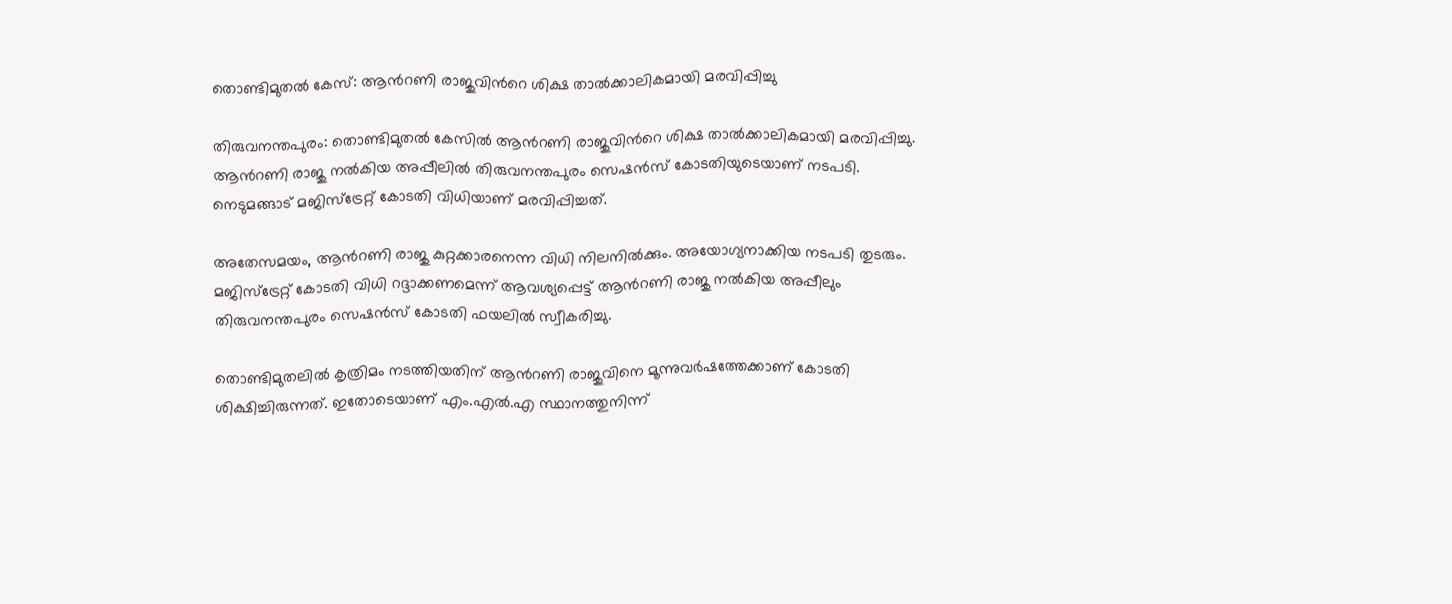തൊണ്ടിമുതൽ കേസ്: ആന്‍റണി രാജുവിന്‍റെ ശിക്ഷ താൽക്കാലികമായി മരവിപ്പിച്ചു

തിരുവനന്തപുരം: തൊണ്ടിമുതൽ കേസിൽ ആന്‍റണി രാജുവിന്‍റെ ശിക്ഷ താൽക്കാലികമായി മരവിപ്പിച്ചു. ആന്‍റണി രാജു നൽകിയ അപ്പീലിൽ തിരുവനന്തപുരം സെഷൻസ് കോടതിയുടെയാണ് നടപടി. നെടുമങ്ങാട് മജിസ്ട്രേറ്റ് കോടതി വിധിയാണ് മരവിപ്പിച്ചത്.

അതേസമയം, ആന്‍റണി രാജു കുറ്റക്കാരനെന്ന വിധി നിലനിൽക്കും. അയോഗ്യനാക്കിയ നടപടി തുടരും. മജിസ്ട്രേറ്റ് കോടതി വിധി റദ്ദാക്കണമെന്ന് ആവശ്യപ്പെട്ട് ആന്‍റണി രാജു നൽകിയ അപ്പീലും തിരുവനന്തപുരം സെഷൻസ് കോടതി ഫയലിൽ സ്വീകരിച്ചു.

തൊണ്ടിമുതലിൽ കൃത്രിമം നടത്തിയതിന് ആന്‍റണി രാജുവിനെ മൂന്നുവർഷത്തേക്കാണ് കോടതി ശിക്ഷിച്ചിരുന്നത്. ഇതോടെയാണ് എം.എൽ.എ സ്ഥാനത്തുനിന്ന്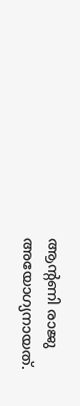ആന്‍റണി രാജു അയോഗ്യനായത്.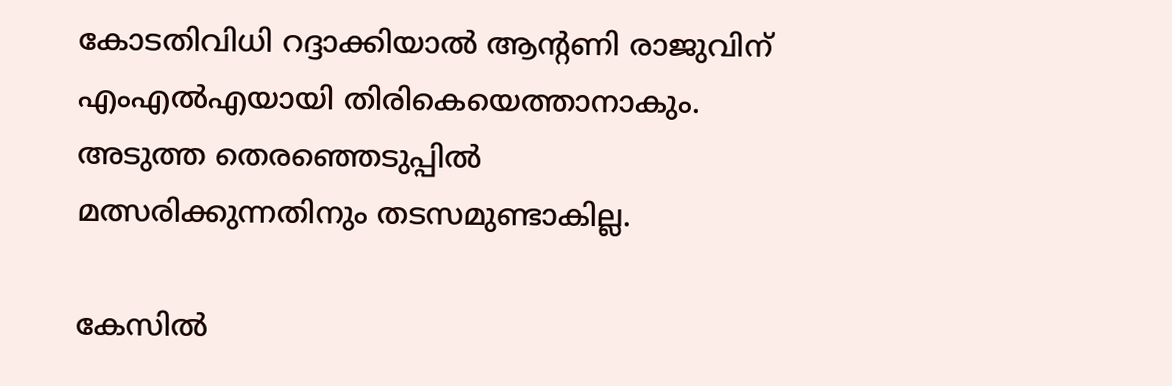കോടതിവിധി റദ്ദാക്കിയാൽ ആന്‍റണി രാജുവിന് എംഎൽഎയായി തിരികെയെത്താനാകും. അടുത്ത തെരഞ്ഞെടുപ്പിൽ മത്സരിക്കുന്നതിനും തടസമുണ്ടാകില്ല.

കേസില്‍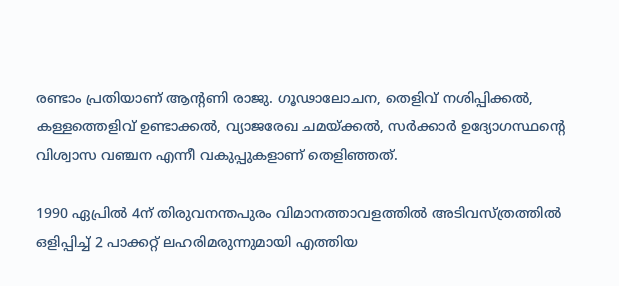രണ്ടാം പ്രതിയാണ് ആന്‍റണി രാജു. ഗൂഢാലോചന, തെളിവ് നശിപ്പിക്കല്‍, കള്ളത്തെളിവ് ഉണ്ടാക്കല്‍, വ്യാജരേഖ ചമയ്ക്കൽ, സര്‍ക്കാര്‍ ഉദ്യോഗസ്ഥന്‍റെ വിശ്വാസ വഞ്ചന എന്നീ വകുപ്പുകളാണ് തെളിഞ്ഞത്.

1990 ഏപ്രില്‍ 4ന് തിരുവനന്തപുരം വിമാനത്താവളത്തില്‍ അടിവസ്ത്രത്തില്‍ ഒളിപ്പിച്ച് 2 പാക്കറ്റ് ലഹരിമരുന്നുമായി എത്തിയ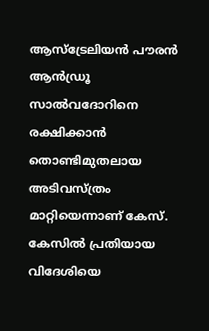ആസ്ട്രേലിയന്‍ പൗരന്‍ ആന്‍ഡ്രൂ സാല്‍വദോറിനെ രക്ഷിക്കാന്‍ തൊണ്ടിമുതലായ അടിവസ്ത്രം മാറ്റിയെന്നാണ് കേസ്. കേസില്‍ പ്രതിയായ വിദേശിയെ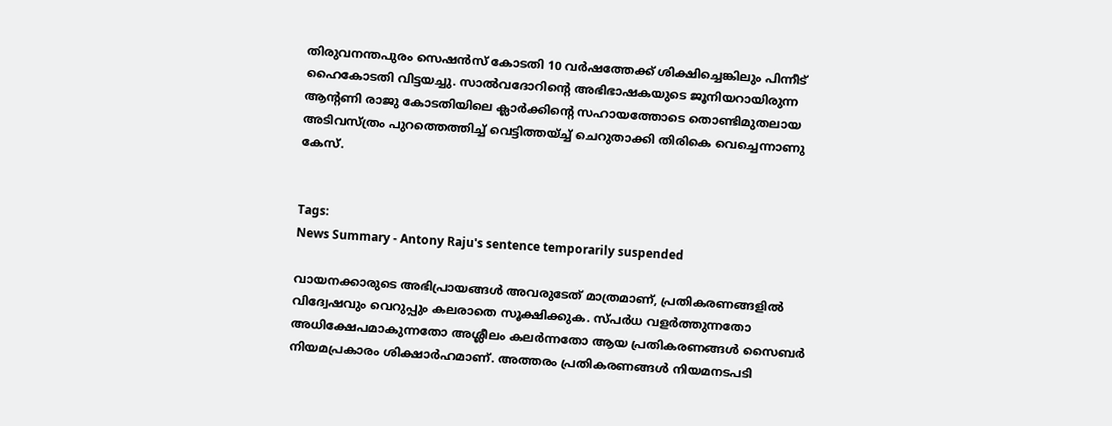തിരുവനന്തപുരം സെഷന്‍സ് കോടതി 10 വര്‍ഷത്തേക്ക് ശിക്ഷിച്ചെങ്കിലും പിന്നീട് ഹൈകോടതി വിട്ടയച്ചു. സാല്‍വദോറിന്റെ അഭിഭാഷകയുടെ ജൂനിയറായിരുന്ന ആന്റണി രാജു കോടതിയിലെ ക്ലാര്‍ക്കിന്റെ സഹായത്തോടെ തൊണ്ടിമുതലായ അടിവസ്ത്രം പുറത്തെത്തിച്ച് വെട്ടിത്തയ്ച്ച് ചെറുതാക്കി തിരികെ വെച്ചെന്നാണു കേസ്.


Tags:
News Summary - Antony Raju's sentence temporarily suspended

വായനക്കാരുടെ അഭിപ്രായങ്ങള്‍ അവരുടേത് മാത്രമാണ്, പ്രതികരണങ്ങളിൽ വിദ്വേഷവും വെറുപ്പും കലരാതെ സൂക്ഷിക്കുക. സ്പർധ വളർത്തുന്നതോ അധിക്ഷേപമാകുന്നതോ അശ്ലീലം കലർന്നതോ ആയ പ്രതികരണങ്ങൾ സൈബർ നിയമപ്രകാരം ശിക്ഷാർഹമാണ്. അത്തരം പ്രതികരണങ്ങൾ നിയമനടപടി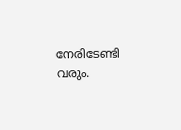നേരിടേണ്ടി വരും.